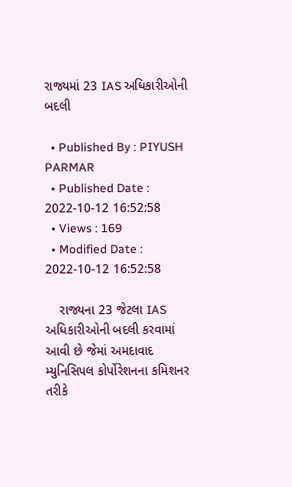રાજ્યમાં 23 IAS અધિકારીઓની બદલી

  • Published By : PIYUSH PARMAR
  • Published Date : 2022-10-12 16:52:58
  • Views : 169
  • Modified Date : 2022-10-12 16:52:58

    રાજ્યના 23 જેટલા IAS અધિકારીઓની બદલી કરવામાં આવી છે જેમાં અમદાવાદ મ્યુનિસિપલ કોર્પોરેશનના કમિશનર તરીકે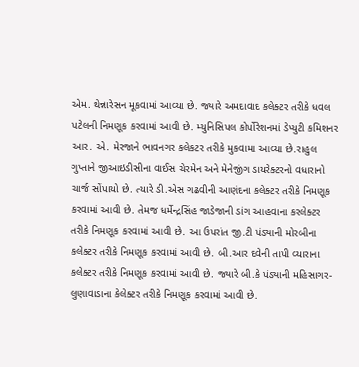એમ. થેન્નારેસન મૂકવામાં આવ્યા છે. જ્યારે અમદાવાદ કલેક્ટર તરીકે ધવલ પટેલની નિમણૂક કરવામાં આવી છે. મ્યુનિસિપલ કોર્પોરેશનમાં ડેપ્યુટી કમિશનર આર. એ. મેરજાને ભાવનગર કલેકટર તરીકે મુકવામા આવ્યા છે.રાહુલ ગુપ્તાને જીઆઇડીસીના વાઈસ ચેરમેન અને મેનેજીંગ ડાયરેક્ટરનો વધારાનો ચાર્જ સોંપાયો છે. ત્યારે ડી.એસ ગઢવીની આણંદના કલેક્ટર તરીકે નિમણૂક કરવામાં આવી છે. તેમજ ધર્મેન્દ્રસિંહ જાડેજાની ડાંગ આહવાના કરલેક્ટર તરીકે નિમણૂક કરવામાં આવી છે. આ ઉપરાંત જી.ટી પંડ્યાની મોરબીના કલેક્ટર તરીકે નિમણૂક કરવામાં આવી છે. બી.આર દવેની તાપી વ્યારાના કલેક્ટર તરીકે નિમણૂક કરવામાં આવી છે. જ્યારે બી.કે પંડ્યાની મહિસાગર-લુણાવાડાના કેલેક્ટર તરીકે નિમણૂક કરવામાં આવી છે.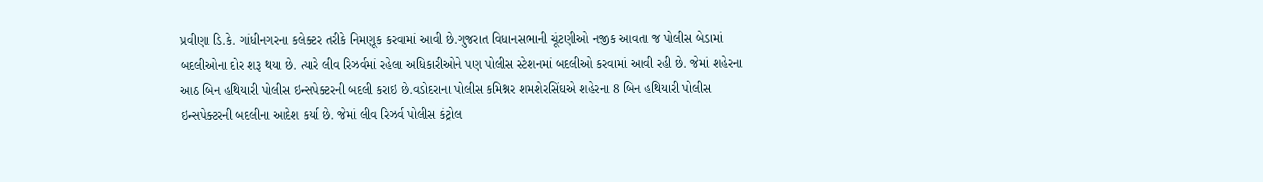પ્રવીણા ડિ.કે. ગાંધીનગરના કલેક્ટર તરીકે નિમણૂક કરવામાં આવી છે.ગુજરાત વિધાનસભાની ચૂંટણીઓ નજીક આવતા જ પોલીસ બેડામાં બદલીઓના દોર શરૂ થયા છે. ત્યારે લીવ રિઝર્વમાં રહેલા અધિકારીઓને પણ પોલીસ સ્ટેશનમાં બદલીઓ કરવામાં આવી રહી છે. જેમાં શહેરના આઠ બિન હથિયારી પોલીસ ઇન્સપેક્ટરની બદલી કરાઇ છે.વડોદરાના પોલીસ કમિશ્નર શમશેરસિંઘએ શહેરના 8 બિન હથિયારી પોલીસ ઇન્સપેક્ટરની બદલીના આદેશ કર્યા છે. જેમાં લીવ રિઝર્વ પોલીસ કંટ્રોલ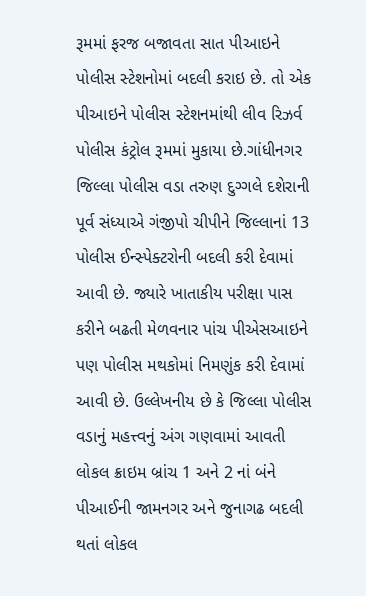રૂમમાં ફરજ બજાવતા સાત પીઆઇને પોલીસ સ્ટેશનોમાં બદલી કરાઇ છે. તો એક પીઆઇને પોલીસ સ્ટેશનમાંથી લીવ રિઝર્વ પોલીસ કંટ્રોલ રૂમમાં મુકાયા છે.ગાંધીનગર જિલ્લા પોલીસ વડા તરુણ દુગ્ગલે દશેરાની પૂર્વ સંધ્યાએ ગંજીપો ચીપીને જિલ્લાનાં 13 પોલીસ ઈન્સ્પેક્ટરોની બદલી કરી દેવામાં આવી છે. જ્યારે ખાતાકીય પરીક્ષા પાસ કરીને બઢતી મેળવનાર પાંચ પીએસઆઇને પણ પોલીસ મથકોમાં નિમણુંક કરી દેવામાં આવી છે. ઉલ્લેખનીય છે કે જિલ્લા પોલીસ વડાનું મહત્ત્વનું અંગ ગણવામાં આવતી લોકલ ક્રાઇમ બ્રાંચ 1 અને 2 નાં બંને પીઆઈની જામનગર અને જુનાગઢ બદલી થતાં લોકલ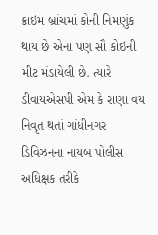ક્રાઇમ બ્રાંચમાં કોની નિમણુંક થાય છે એના પણ સૌ કોઇની મીટ મંડાયેલી છે. ત્યારે ડીવાયએસપી એમ કે રાણા વય નિવૃત થતાં ગાંધીનગર ડિવિઝનના નાયબ પોલીસ અધિક્ષક તરીકે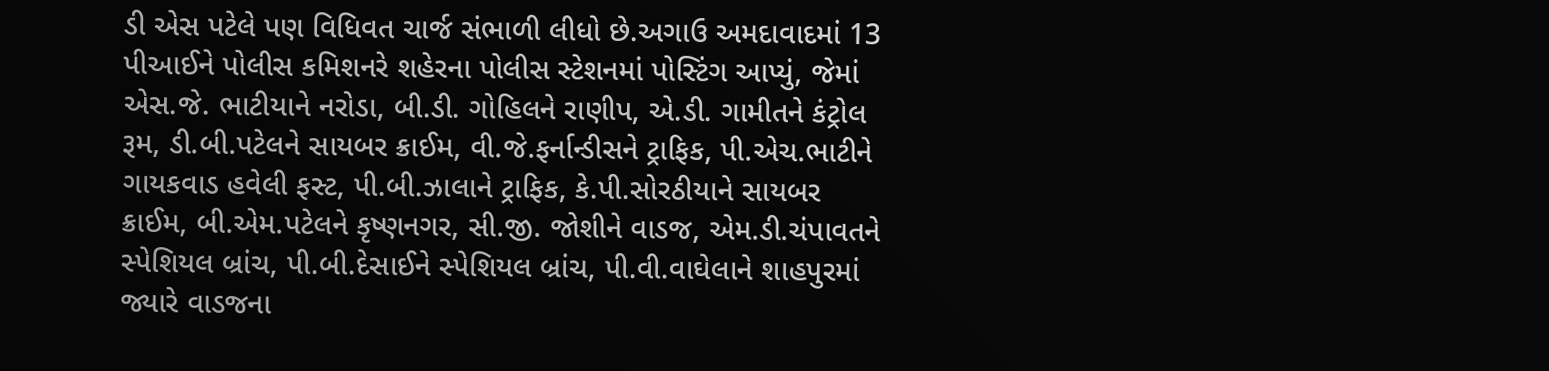ડી એસ પટેલે પણ વિધિવત ચાર્જ સંભાળી લીધો છે.અગાઉ અમદાવાદમાં 13 પીઆઈને પોલીસ કમિશનરે શહેરના પોલીસ સ્ટેશનમાં પોસ્ટિંગ આપ્યું, જેમાં એસ.જે. ભાટીયાને નરોડા, બી.ડી. ગોહિલને રાણીપ, એ.ડી. ગામીતને કંટ્રોલ રૂમ, ડી.બી.પટેલને સાયબર ક્રાઈમ, વી.જે.ફર્નાન્ડીસને ટ્રાફિક, પી.એચ.ભાટીને ગાયકવાડ હવેલી ફસ્ટ, પી.બી.ઝાલાને ટ્રાફિક, કે.પી.સોરઠીયાને સાયબર ક્રાઈમ, બી.એમ.પટેલને કૃષ્ણનગર, સી.જી. જોશીને વાડજ, એમ.ડી.ચંપાવતને સ્પેશિયલ બ્રાંચ, પી.બી.દેસાઈને સ્પેશિયલ બ્રાંચ, પી.વી.વાઘેલાને શાહપુરમાં જ્યારે વાડજના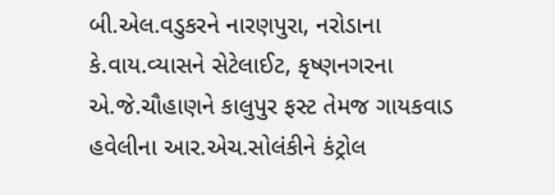બી.એલ.વડુકરને નારણપુરા, નરોડાના કે.વાય.વ્યાસને સેટેલાઈટ, કૃષ્ણનગરના એ.જે.ચૌહાણને કાલુપુર ફસ્ટ તેમજ ગાયકવાડ હવેલીના આર.એચ.સોલંકીને કંટ્રોલ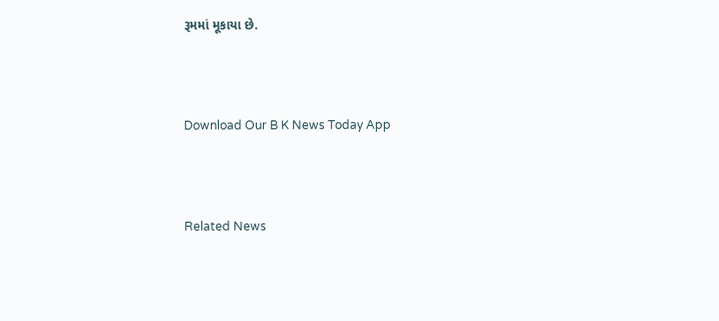રૂમમાં મૂકાયા છે.



Download Our B K News Today App



Related News